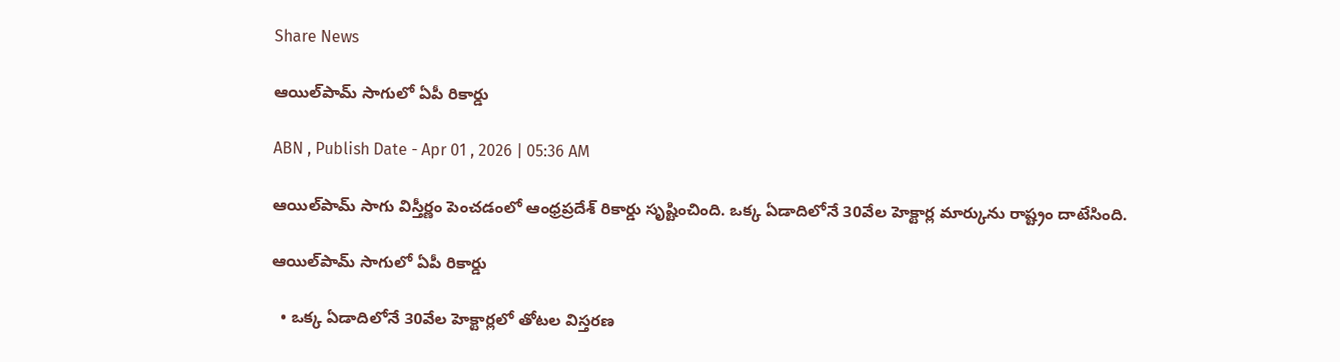Share News

ఆయిల్‌పామ్‌ సాగులో ఏపీ రికార్డు

ABN , Publish Date - Apr 01 , 2026 | 05:36 AM

ఆయిల్‌పామ్‌ సాగు విస్తీర్ణం పెంచడంలో ఆంధ్రప్రదేశ్‌ రికార్డు సృష్టించింది. ఒక్క ఏడాదిలోనే 30వేల హెక్టార్ల మార్కును రాష్ట్రం దాటేసింది.

ఆయిల్‌పామ్‌ సాగులో ఏపీ రికార్డు

  • ఒక్క ఏడాదిలోనే 30వేల హెక్టార్లలో తోటల విస్తరణ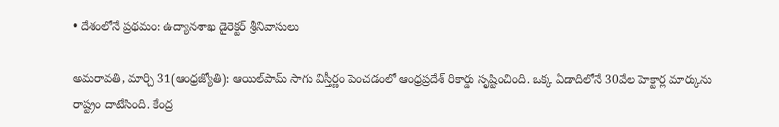• దేశంలోనే ప్రథమం: ఉద్యానశాఖ డైరెక్టర్‌ శ్రీనివాసులు

అమరావతి, మార్చి 31(ఆంధ్రజ్యోతి): ఆయిల్‌పామ్‌ సాగు విస్తీర్ణం పెంచడంలో ఆంధ్రప్రదేశ్‌ రికార్డు సృష్టించింది. ఒక్క ఏడాదిలోనే 30వేల హెక్టార్ల మార్కును రాష్ట్రం దాటేసింది. కేంద్ర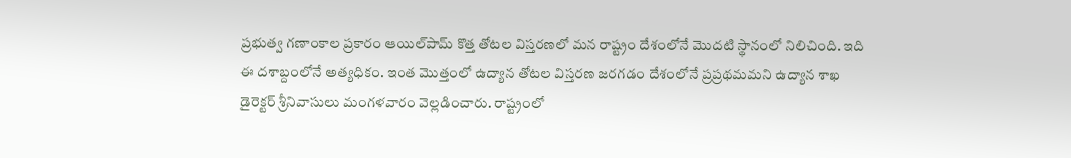ప్రభుత్వ గణాంకాల ప్రకారం ఆయిల్‌పామ్‌ కొత్త తోటల విస్తరణలో మన రాష్ట్రం దేశంలోనే మొదటి స్థానంలో నిలిచింది. ఇది ఈ దశాబ్దంలోనే అత్యధికం. ఇంత మొత్తంలో ఉద్యాన తోటల విస్తరణ జరగడం దేశంలోనే ప్రప్రథమమని ఉద్యాన శాఖ డైరెక్టర్‌ శ్రీనివాసులు మంగళవారం వెల్లడించారు. రాష్ట్రంలో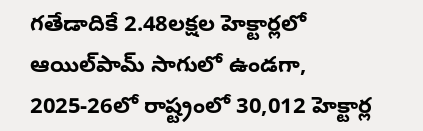గతేడాదికే 2.48లక్షల హెక్టార్లలో ఆయిల్‌పామ్‌ సాగులో ఉండగా, 2025-26లో రాష్ట్రంలో 30,012 హెక్టార్ల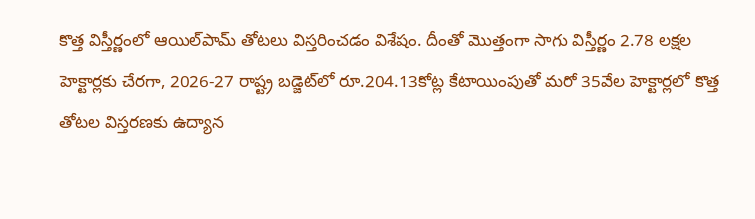కొత్త విస్తీర్ణంలో ఆయిల్‌పామ్‌ తోటలు విస్తరించడం విశేషం. దీంతో మొత్తంగా సాగు విస్తీర్ణం 2.78 లక్షల హెక్టార్లకు చేరగా, 2026-27 రాష్ట్ర బడ్జెట్‌లో రూ.204.13కోట్ల కేటాయింపుతో మరో 35వేల హెక్టార్లలో కొత్త తోటల విస్తరణకు ఉద్యాన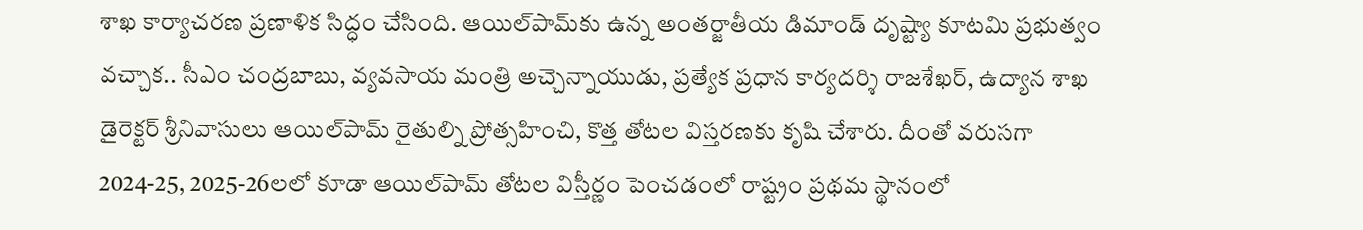శాఖ కార్యాచరణ ప్రణాళిక సిద్ధం చేసింది. ఆయిల్‌పామ్‌కు ఉన్న అంతర్జాతీయ డిమాండ్‌ దృష్ట్యా కూటమి ప్రభుత్వం వచ్చాక.. సీఎం చంద్రబాబు, వ్యవసాయ మంత్రి అచ్చెన్నాయుడు, ప్రత్యేక ప్రధాన కార్యదర్శి రాజశేఖర్‌, ఉద్యాన శాఖ డైరెక్టర్‌ శ్రీనివాసులు ఆయిల్‌పామ్‌ రైతుల్ని ప్రోత్సహించి, కొత్త తోటల విస్తరణకు కృషి చేశారు. దీంతో వరుసగా 2024-25, 2025-26లలో కూడా ఆయిల్‌పామ్‌ తోటల విస్తీర్ణం పెంచడంలో రాష్ట్రం ప్రథమ స్థానంలో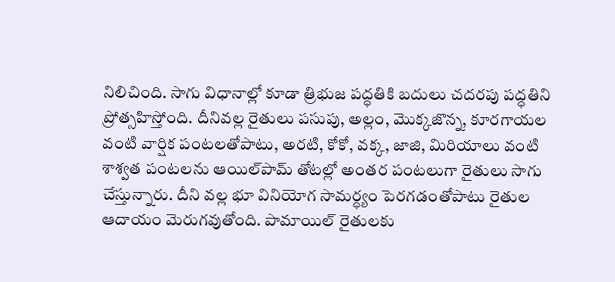నిలిచింది. సాగు విధానాల్లో కూడా త్రిభుజ పద్ధతికి బదులు చదరపు పద్ధతిని ప్రోత్సహిస్తోంది. దీనివల్ల రైతులు పసుపు, అల్లం, మొక్కజొన్న, కూరగాయల వంటి వార్షిక పంటలతోపాటు, అరటి, కోకో, వక్క, జాజి, మిరియాలు వంటి శాశ్వత పంటలను ఆయిల్‌పామ్‌ తోటల్లో అంతర పంటలుగా రైతులు సాగు చేస్తున్నారు. దీని వల్ల భూ వినియోగ సామర్ధ్యం పెరగడంతోపాటు రైతుల ఆదాయం మెరుగవుతోంది. పామాయిల్‌ రైతులకు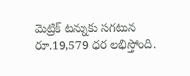మెట్రిక్‌ టన్నుకు సగటున రూ.19,579 ధర లభిస్తోంది.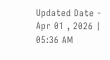Updated Date - Apr 01 , 2026 | 05:36 AM